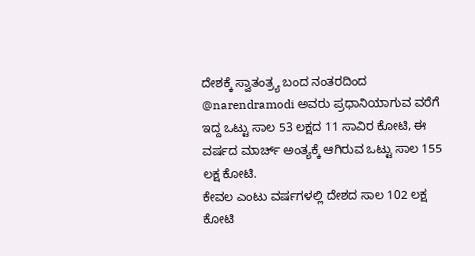ದೇಶಕ್ಕೆ ಸ್ವಾತಂತ್ರ್ಯ ಬಂದ ನಂತರದಿಂದ @narendramodi ಅವರು ಪ್ರಧಾನಿಯಾಗುವ ವರೆಗೆ ಇದ್ದ ಒಟ್ಟು ಸಾಲ 53 ಲಕ್ಷದ 11 ಸಾವಿರ ಕೋಟಿ, ಈ ವರ್ಷದ ಮಾರ್ಚ್ ಅಂತ್ಯಕ್ಕೆ ಆಗಿರುವ ಒಟ್ಟು ಸಾಲ 155 ಲಕ್ಷ ಕೋಟಿ.
ಕೇವಲ ಎಂಟು ವರ್ಷಗಳಲ್ಲಿ ದೇಶದ ಸಾಲ 102 ಲಕ್ಷ ಕೋಟಿ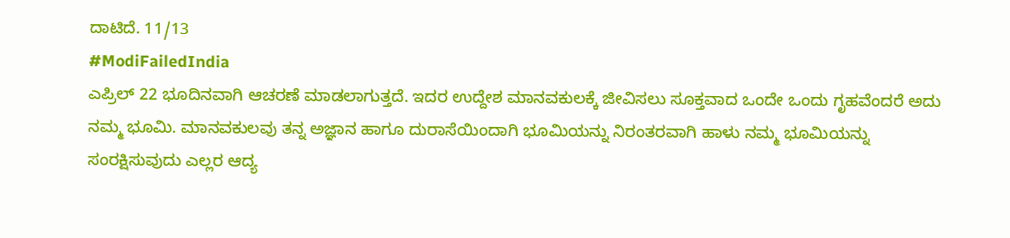ದಾಟಿದೆ. 11/13
#ModiFailedIndia
ಎಪ್ರಿಲ್ 22 ಭೂದಿನವಾಗಿ ಆಚರಣೆ ಮಾಡಲಾಗುತ್ತದೆ. ಇದರ ಉದ್ದೇಶ ಮಾನವಕುಲಕ್ಕೆ ಜೀವಿಸಲು ಸೂಕ್ತವಾದ ಒಂದೇ ಒಂದು ಗೃಹವೆಂದರೆ ಅದು ನಮ್ಮ ಭೂಮಿ. ಮಾನವಕುಲವು ತನ್ನ ಅಜ್ಞಾನ ಹಾಗೂ ದುರಾಸೆಯಿಂದಾಗಿ ಭೂಮಿಯನ್ನು ನಿರಂತರವಾಗಿ ಹಾಳು ನಮ್ಮ ಭೂಮಿಯನ್ನು ಸಂರಕ್ಷಿಸುವುದು ಎಲ್ಲರ ಆದ್ಯ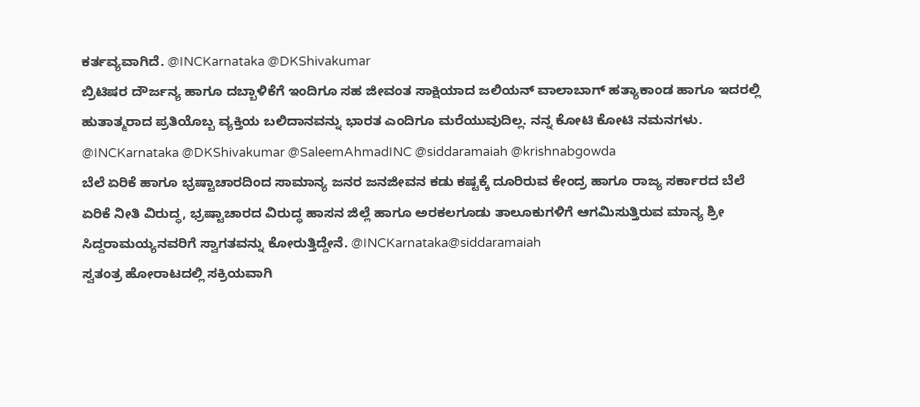ಕರ್ತವ್ಯವಾಗಿದೆ. @INCKarnataka @DKShivakumar
ಬ್ರಿಟಿಷರ ದೌರ್ಜನ್ಯ ಹಾಗೂ ದಬ್ಬಾಳಿಕೆಗೆ ಇಂದಿಗೂ ಸಹ ಜೀವಂತ ಸಾಕ್ಷಿಯಾದ ಜಲಿಯನ್ ವಾಲಾಬಾಗ್ ಹತ್ಯಾಕಾಂಡ ಹಾಗೂ ಇದರಲ್ಲಿ ಹುತಾತ್ಮರಾದ ಪ್ರತಿಯೊಬ್ಬ ವ್ಯಕ್ತಿಯ ಬಲಿದಾನವನ್ನು ಭಾರತ ಎಂದಿಗೂ ಮರೆಯುವುದಿಲ್ಲ. ನನ್ನ ಕೋಟಿ ಕೋಟಿ ನಮನಗಳು. @INCKarnataka @DKShivakumar @SaleemAhmadINC @siddaramaiah @krishnabgowda
ಬೆಲೆ ಏರಿಕೆ ಹಾಗೂ ಭ್ರಷ್ಟಾಚಾರದಿಂದ ಸಾಮಾನ್ಯ ಜನರ ಜನಜೀವನ ಕಡು ಕಷ್ಟಕ್ಕೆ ದೂರಿರುವ ಕೇಂದ್ರ ಹಾಗೂ ರಾಜ್ಯ ಸರ್ಕಾರದ ಬೆಲೆ ಏರಿಕೆ ನೀತಿ ವಿರುದ್ಧ, ಭ್ರಷ್ಟಾಚಾರದ ವಿರುದ್ಧ ಹಾಸನ ಜಿಲ್ಲೆ ಹಾಗೂ ಅರಕಲಗೂಡು ತಾಲೂಕುಗಳಿಗೆ ಆಗಮಿಸುತ್ತಿರುವ ಮಾನ್ಯ ಶ್ರೀ ಸಿದ್ದರಾಮಯ್ಯನವರಿಗೆ ಸ್ವಾಗತವನ್ನು ಕೋರುತ್ತಿದ್ದೇನೆ. @INCKarnataka@siddaramaiah
ಸ್ವತಂತ್ರ ಹೋರಾಟದಲ್ಲಿ ಸಕ್ರಿಯವಾಗಿ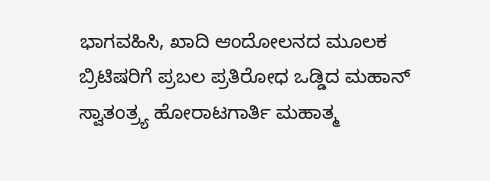ಭಾಗವಹಿಸಿ, ಖಾದಿ ಆಂದೋಲನದ ಮೂಲಕ ಬ್ರಿಟಿಷರಿಗೆ ಪ್ರಬಲ ಪ್ರತಿರೋಧ ಒಡ್ಡಿದ ಮಹಾನ್ ಸ್ವಾತಂತ್ರ್ಯ ಹೋರಾಟಗಾರ್ತಿ ಮಹಾತ್ಮ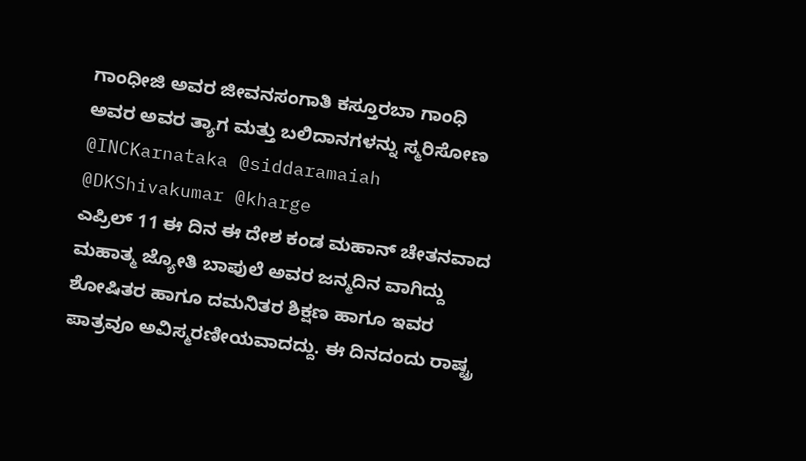ಗಾಂಧೀಜಿ ಅವರ ಜೀವನಸಂಗಾತಿ ಕಸ್ತೂರಬಾ ಗಾಂಧಿ ಅವರ ಅವರ ತ್ಯಾಗ ಮತ್ತು ಬಲಿದಾನಗಳನ್ನು ಸ್ಮರಿಸೋಣ
@INCKarnataka @siddaramaiah @DKShivakumar @kharge
ಎಪ್ರಿಲ್ 11 ಈ ದಿನ ಈ ದೇಶ ಕಂಡ ಮಹಾನ್ ಚೇತನವಾದ ಮಹಾತ್ಮ ಜ್ಯೋತಿ ಬಾಪುಲೆ ಅವರ ಜನ್ಮದಿನ ವಾಗಿದ್ದು ಶೋಷಿತರ ಹಾಗೂ ದಮನಿತರ ಶಿಕ್ಷಣ ಹಾಗೂ ಇವರ ಪಾತ್ರವೂ ಅವಿಸ್ಮರಣೀಯವಾದದ್ದು. ಈ ದಿನದಂದು ರಾಷ್ಟ್ರ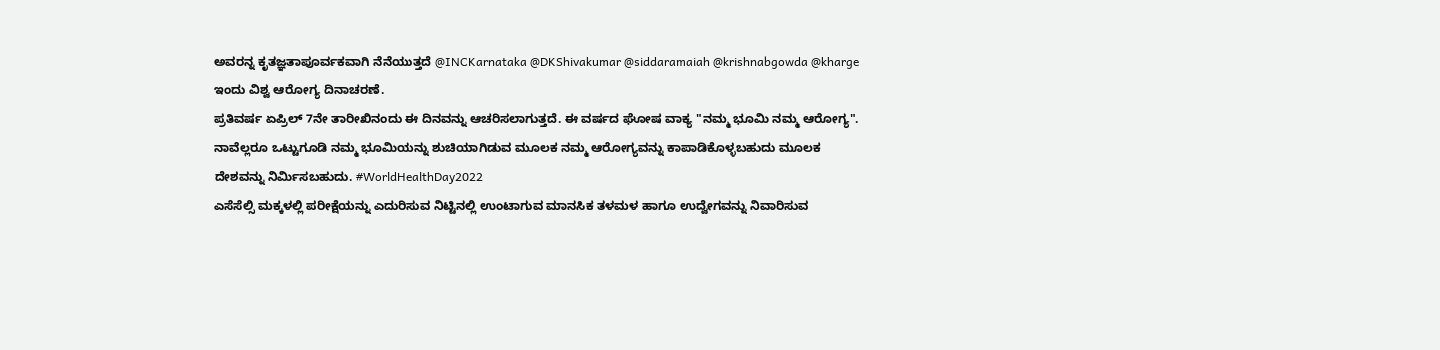ಅವರನ್ನ ಕೃತಜ್ಞತಾಪೂರ್ವಕವಾಗಿ ನೆನೆಯುತ್ತದೆ @INCKarnataka @DKShivakumar @siddaramaiah @krishnabgowda @kharge
ಇಂದು ವಿಶ್ವ ಆರೋಗ್ಯ ದಿನಾಚರಣೆ.
ಪ್ರತಿವರ್ಷ ಏಪ್ರಿಲ್ 7ನೇ ತಾರೀಖಿನಂದು ಈ ದಿನವನ್ನು ಆಚರಿಸಲಾಗುತ್ತದೆ. ಈ ವರ್ಷದ ಘೋಷ ವಾಕ್ಯ "ನಮ್ಮ ಭೂಮಿ ನಮ್ಮ ಆರೋಗ್ಯ". ನಾವೆಲ್ಲರೂ ಒಟ್ಟುಗೂಡಿ ನಮ್ಮ ಭೂಮಿಯನ್ನು ಶುಚಿಯಾಗಿಡುವ ಮೂಲಕ ನಮ್ಮ ಆರೋಗ್ಯವನ್ನು ಕಾಪಾಡಿಕೊಳ್ಳಬಹುದು ಮೂಲಕ ದೇಶವನ್ನು ನಿರ್ಮಿಸಬಹುದು. #WorldHealthDay2022
ಎಸೆಸೆಲ್ಸಿ ಮಕ್ಕಳಲ್ಲಿ ಪರೀಕ್ಷೆಯನ್ನು ಎದುರಿಸುವ ನಿಟ್ಟಿನಲ್ಲಿ ಉಂಟಾಗುವ ಮಾನಸಿಕ ತಳಮಳ ಹಾಗೂ ಉದ್ವೇಗವನ್ನು ನಿವಾರಿಸುವ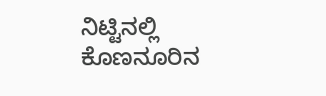ನಿಟ್ಟಿನಲ್ಲಿ ಕೊಣನೂರಿನ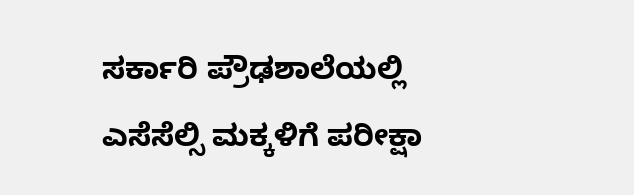ಸರ್ಕಾರಿ ಪ್ರೌಢಶಾಲೆಯಲ್ಲಿ ಎಸೆಸೆಲ್ಸಿ ಮಕ್ಕಳಿಗೆ ಪರೀಕ್ಷಾ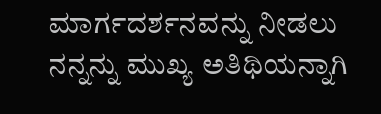ಮಾರ್ಗದರ್ಶನವನ್ನು ನೀಡಲು ನನ್ನನ್ನು ಮುಖ್ಯ ಅತಿಥಿಯನ್ನಾಗಿ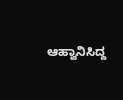ಆಹ್ವಾನಿಸಿದ್ದ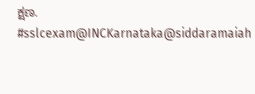ಕ್ಷಣ.
#sslcexam@INCKarnataka@siddaramaiah